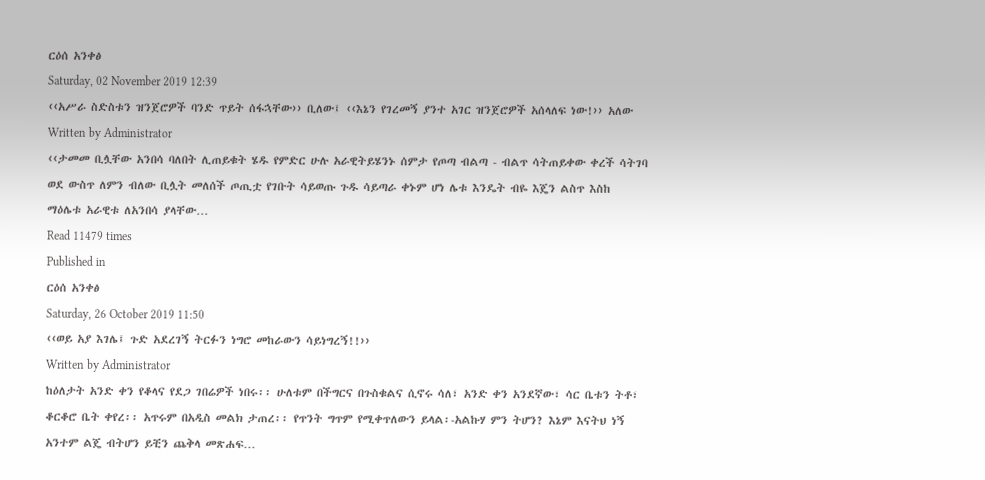ርዕሰ አንቀፅ
Saturday, 02 November 2019 12:39
‹‹አሥራ ስድስቱን ዝንጀሮዎች ባንድ ጥይት ሰፋኋቸው›› ቢለው፤ ‹‹እኔን የገረመኝ ያንተ አገር ዝንጀሮዎች አሰላለፍ ነው!›› አለው
Written by Administrator
‹‹ታመመ ቢሏቸው አንበሳ ባለበት ሊጠይቁት ሄዱ የምድር ሁሉ አራዊትይሄንኑ ሰምታ የጦጣ ብልጣ - ብልጥ ሳትጠይቀው ቀረች ሳትገባ ወደ ውስጥ ለምን ብለው ቢሏት መለሰች ጦጢቷ የገቡት ሳይወጡ ጉዱ ሳይጣራ ቀኑም ሆነ ሌቱ እንዴት ብዬ እጄን ልስጥ እስከ ማዕሌቱ አራዊቱ ለአንበሳ ያላቸው…
Read 11479 times
Published in
ርዕሰ አንቀፅ
Saturday, 26 October 2019 11:50
‹‹ወይ አያ እገሌ፤ ጉድ አደረገኝ ትርፉን ነግሮ መከራውን ሳይነግረኝ!!››
Written by Administrator
ከዕለታት አንድ ቀን የቆላና የደጋ ገበሬዎች ነበሩ፡፡ ሁለቱም በችግርና በጉስቁልና ሲኖሩ ሳለ፣ አንድ ቀን አንደኛው፣ ሳር ቤቱን ትቶ፣ ቆርቆሮ ቤት ቀየረ፡፡ አጥሩም በአዲስ መልክ ታጠረ፡፡ የጥንት ግጥም የሚቀጥለውን ይላል፡-አልኩሃ ምን ትሆን? እኔም እናትህ ነኝ አንተም ልጄ ብትሆን ይቺን ጨቅላ መጽሐፍ…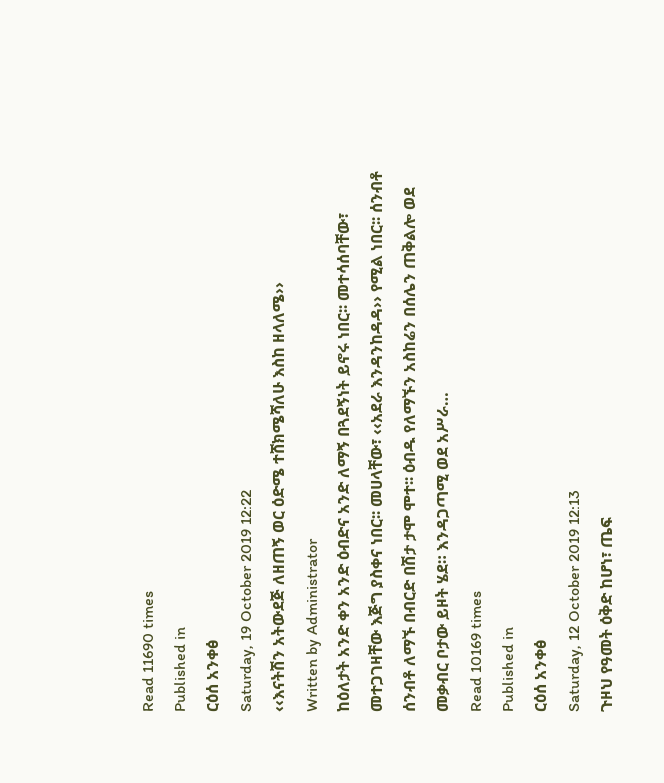Read 11690 times
Published in
ርዕሰ አንቀፅ
Saturday, 19 October 2019 12:22
‹‹እናትሽን አትውደጅ ለዘጠኝ ወር ዕድሜ ተሸክሜሻለሁ እስከ ዘላለሜ››
Written by Administrator
ከዕለታት አንድ ቀን አንድ ዕብድና አንድ ለማኝ በጓደኝነት ይኖሩ ነበር፡፡ መተሳሰባቸው፣ መተጋገዛቸው እጅግ ያስቀና ነበር፡፡ መሀላቸው፣ ‹‹አደራ እንዳንከዳዳ›› የሚል ነበር፡፡ ሰንብቶ ሰንብቶ ለማኙ በብርድ በሽታ ታሞ ሞተ፡፡ ዕብዱ የለማኙን አስከሬን በሰሌን ጠቅልሎ ወደ መቃብር ቦታው ይዞት ሄደ። እንዳጋጣሚ ወደ አሥራ…
Read 10169 times
Published in
ርዕሰ አንቀፅ
Saturday, 12 October 2019 12:13
ጉዞህ የዓመት ዕቅድ ከሆነ፣ ጤፍ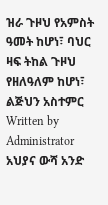ዝራ ጉዞህ የአምስት ዓመት ከሆነ፣ ባህር ዛፍ ትከል ጉዞህ የዘለዓለም ከሆነ፣ ልጅህን አስተምር
Written by Administrator
አህያና ውሻ አንድ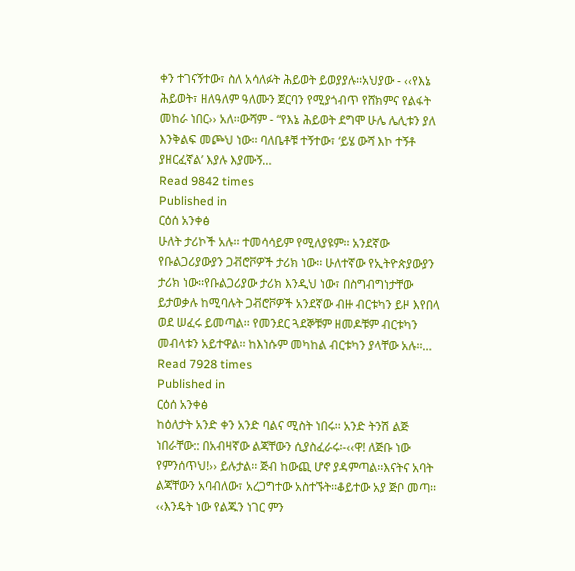ቀን ተገናኝተው፣ ስለ አሳለፉት ሕይወት ይወያያሉ፡፡አህያው - ‹‹የእኔ ሕይወት፣ ዘለዓለም ዓለሙን ጀርባን የሚያጎብጥ የሸክምና የልፋት መከራ ነበር›› አለ፡፡ውሻም - “የእኔ ሕይወት ደግሞ ሁሌ ሌሊቱን ያለ እንቅልፍ መጮህ ነው፡፡ ባለቤቶቹ ተኝተው፣ ‘ይሄ ውሻ እኮ ተኝቶ ያዘርፈኛል’ እያሉ እያሙኝ…
Read 9842 times
Published in
ርዕሰ አንቀፅ
ሁለት ታሪኮች አሉ፡፡ ተመሳሳይም የሚለያዩም፡፡ አንደኛው የቡልጋሪያውያን ጋቭሮቮዎች ታሪክ ነው፡፡ ሁለተኛው የኢትዮጵያውያን ታሪክ ነው፡፡የቡልጋሪያው ታሪክ እንዲህ ነው፣ በስግብግነታቸው ይታወቃሉ ከሚባሉት ጋቭሮቮዎች አንደኛው ብዙ ብርቱካን ይዞ እየበላ ወደ ሠፈሩ ይመጣል፡፡ የመንደር ጓደኞቹም ዘመዶቹም ብርቱካን መብላቱን አይተዋል፡፡ ከእነሱም መካከል ብርቱካን ያላቸው አሉ፡፡…
Read 7928 times
Published in
ርዕሰ አንቀፅ
ከዕለታት አንድ ቀን አንድ ባልና ሚስት ነበሩ፡፡ አንድ ትንሽ ልጅ ነበራቸው:: በአብዛኛው ልጃቸውን ሲያስፈራሩ፡-‹‹ዋ! ለጅቡ ነው የምንሰጥህ!›› ይሉታል፡፡ ጅብ ከውጪ ሆኖ ያዳምጣል፡፡እናትና አባት ልጃቸውን አባብለው፣ አረጋግተው አስተኙት፡፡ቆይተው አያ ጅቦ መጣ፡፡‹‹እንዴት ነው የልጁን ነገር ምን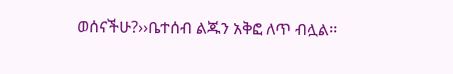ወሰናችሁ?››ቤተሰብ ልጁን አቅፎ ለጥ ብሏል፡፡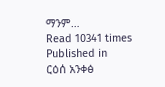ማንም…
Read 10341 times
Published in
ርዕሰ አንቀፅ